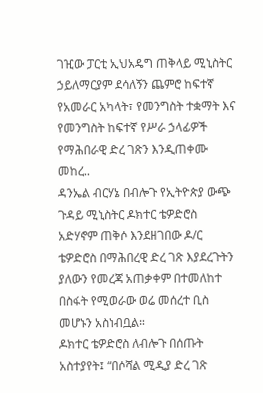ገዢው ፓርቲ ኢህአዴግ ጠቅላይ ሚኒስትር ኃይለማርያም ደሳለኝን ጨምሮ ከፍተኛ የአመራር አካላት፣ የመንግስት ተቋማት እና የመንግስት ከፍተኛ የሥራ ኃላፊዎች የማሕበራዊ ድረ ገጽን እንዲጠቀሙ መከረ..
ዳንኤል ብርሃኔ በብሎጉ የኢትዮጵያ ውጭ ጉዳይ ሚኒስትር ዶክተር ቴዎድሮስ አድሃኖም ጠቅሶ እንደዘገበው ዶ/ር ቴዎድሮስ በማሕበረዊ ድረ ገጽ እያደረጉትን ያለውን የመረጃ አጠቃቀም በተመለከተ በስፋት የሚወራው ወሬ መሰረተ ቢስ መሆኑን አስነብቧል።
ዶክተር ቴዎድሮስ ለብሎጉ በሰጡት አስተያየት፤ “በሶሻል ሚዲያ ድረ ገጽ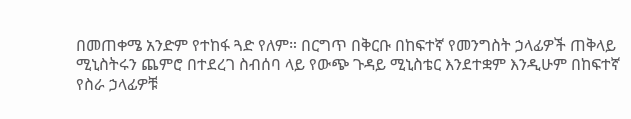በመጠቀሜ አንድም የተከፋ ጓድ የለም። በርግጥ በቅርቡ በከፍተኛ የመንግስት ኃላፊዎች ጠቅላይ ሚኒስትሩን ጨምሮ በተደረገ ስብሰባ ላይ የውጭ ጉዳይ ሚኒስቴር እንደተቋም እንዲሁም በከፍተኛ የስራ ኃላፊዎቹ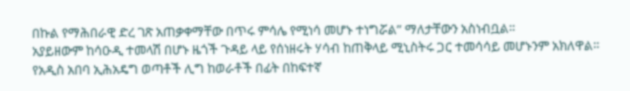በኩል የማሕበራዊ ድረ ገጽ አጠቃቀማቸው በጥሩ ምሳሌ የሚነሳ መሆኑ ተነግሯል” ማለታቸውን አስነብቧል።
አያይዘውም ከሳዑዲ ተመላሽ በሆኑ ዜጎች ጉዳይ ላይ የሰነዘሩት ሃሳብ ከጠቅላይ ሚኒስትሩ ጋር ተመሳሳይ መሆኑንም አክለዋል።
የአዲስ አበባ ኢሕአዴግ ወጣቶች ሊግ ከወራቶች በፊት በከፍተኛ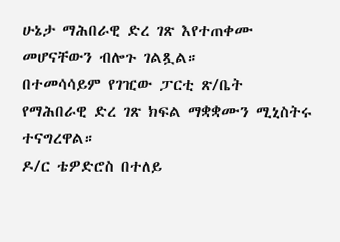ሁኔታ ማሕበራዊ ድረ ገጽ እየተጠቀሙ መሆናቸውን ብሎጉ ገልጿል።
በተመሳሳይም የገዢው ፓርቲ ጽ/ቤት የማሕበራዊ ድረ ገጽ ክፍል ማቋቋሙን ሚኒስትሩ ተናግረዋል።
ዶ/ር ቴዎድሮስ በተለይ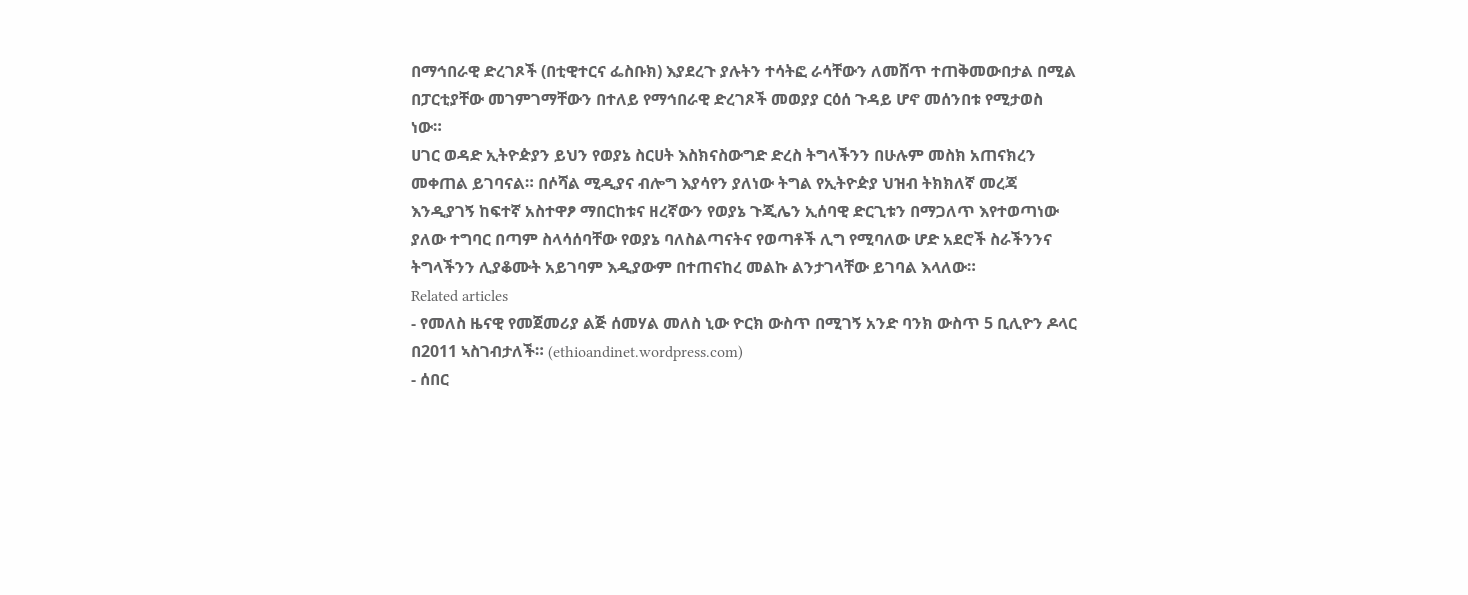በማኅበራዊ ድረገጾች (በቲዊተርና ፌስቡክ) እያደረጉ ያሉትን ተሳትፎ ራሳቸውን ለመሸጥ ተጠቅመውበታል በሚል በፓርቲያቸው መገምገማቸውን በተለይ የማኅበራዊ ድረገጾች መወያያ ርዕሰ ጉዳይ ሆኖ መሰንበቱ የሚታወስ ነው።
ሀገር ወዳድ ኢትዮዽያን ይህን የወያኔ ስርሀት እስክናስውግድ ድረስ ትግላችንን በሁሉም መስክ አጠናክረን መቀጠል ይገባናል። በሶሻል ሚዲያና ብሎግ እያሳየን ያለነው ትግል የኢትዮዽያ ህዝብ ትክክለኛ መረጃ እንዲያገኝ ከፍተኛ አስተዋፆ ማበርከቱና ዘረኛውን የወያኔ ጉጂሌን ኢሰባዊ ድርጊቱን በማጋለጥ እየተወጣነው ያለው ተግባር በጣም ስላሳሰባቸው የወያኔ ባለስልጣናትና የወጣቶች ሊግ የሚባለው ሆድ አደሮች ስራችንንና ትግላችንን ሊያቆሙት አይገባም እዲያውም በተጠናከረ መልኩ ልንታገላቸው ይገባል እላለው።
Related articles
- የመለስ ዜናዊ የመጀመሪያ ልጅ ሰመሃል መለስ ኒው ዮርክ ውስጥ በሚገኝ አንድ ባንክ ውስጥ 5 ቢሊዮን ዶላር በ2011 ኣስገብታለች። (ethioandinet.wordpress.com)
- ሰበር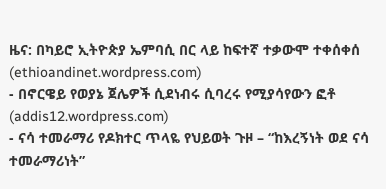ዜና: በካይሮ ኢትዮጵያ ኤምባሲ በር ላይ ከፍተኛ ተቃውሞ ተቀሰቀሰ (ethioandinet.wordpress.com)
- በኖርዌይ የወያኔ ጀሌዎች ሲደነብሩ ሲባረሩ የሚያሳየውን ፎቶ (addis12.wordpress.com)
- ናሳ ተመራማሪ የዶክተር ጥላዬ የህይወት ጉዞ – “ከእረኝነት ወደ ናሳ ተመራማሪነት”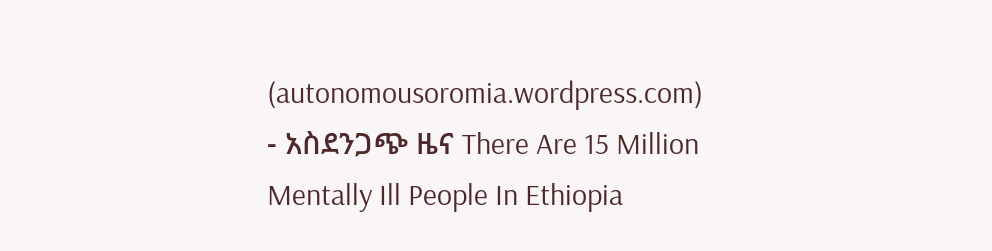(autonomousoromia.wordpress.com)
- አስደንጋጭ ዜና There Are 15 Million Mentally Ill People In Ethiopia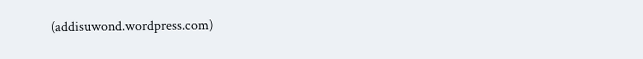(addisuwond.wordpress.com)